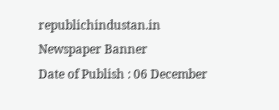republichindustan.in
Newspaper Banner
Date of Publish : 06 December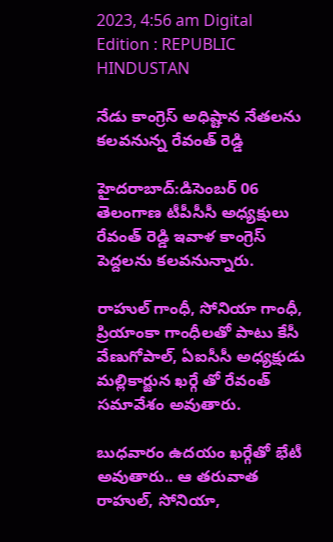2023, 4:56 am Digital Edition : REPUBLIC HINDUSTAN

నేడు కాంగ్రెస్ అధిష్టాన నేతలను కలవనున్న రేవంత్ రెడ్డి

హైదరాబాద్:డిసెంబర్ 06
తెలంగాణ టీపీసీసీ అధ్యక్షులు రేవంత్ రెడ్డి ఇవాళ కాంగ్రెస్ పెద్దలను కలవనున్నారు.

రాహుల్ గాంధీ, సోనియా గాంధీ, ప్రియాంకా గాంధీలతో పాటు కేసీ వేణుగోపాల్, ఏఐసీసీ అధ్యక్షుడు మల్లికార్జున ఖర్గే తో రేవంత్ సమావేశం అవుతారు.

బుధవారం ఉదయం ఖర్గేతో భేటీ అవుతారు.. ఆ తరువాత రాహుల్, సోనియా,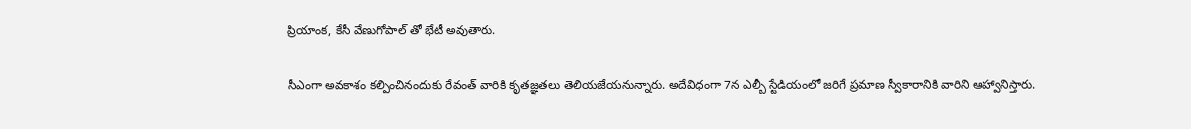ప్రియాంక, కేసీ వేణుగోపాల్ తో భేటీ అవుతారు.

సీఎంగా అవకాశం కల్పించినందుకు రేవంత్ వారికి కృతజ్ఞతలు తెలియజేయనున్నారు. అదేవిధంగా 7న ఎల్బీ స్టేడియంలో జరిగే ప్రమాణ స్వీకారానికి వారిని ఆహ్వానిస్తారు.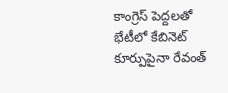కాంగ్రెస్ పెద్దలతో భేటీలో కేబినెట్ కూర్పుపైనా రేవంత్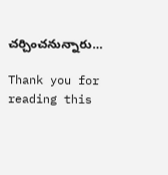చర్చించనున్నారు…

Thank you for reading this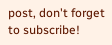post, don't forget to subscribe!